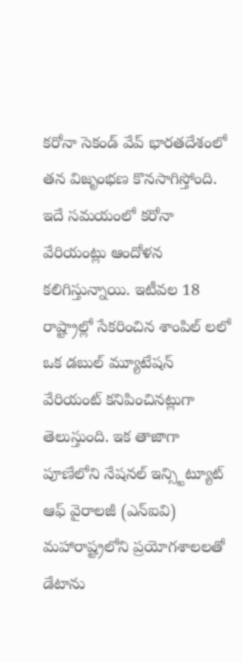కరోనా సెకండ్ వేవ్ భారతదేశంలో తన విజృంభణ కొనసాగిస్తోంది. ఇదే సమయంలో కరోనా వేరియంట్లు ఆందోళన కలిగిస్తున్నాయి. ఇటీవల 18 రాష్ట్రాల్లో సేకరించిన శాంపిల్ లలో ఒక డబుల్ మ్యూటేషన్ వేరియంట్ కనిపించినట్లుగా తెలుస్తుంది. ఇక తాజాగా పూణేలోని నేషనల్ ఇన్స్టిట్యూట్ ఆఫ్ వైరాలజీ (ఎన్ఐవి) మహారాష్ట్రలోని ప్రయోగశాలలతో డేటాను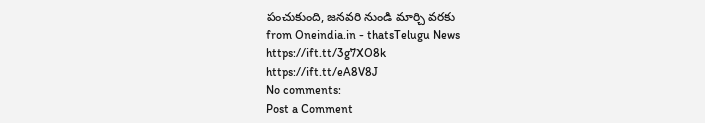పంచుకుంది, జనవరి నుండి మార్చి వరకు
from Oneindia.in - thatsTelugu News https://ift.tt/3g7XO8k
https://ift.tt/eA8V8J
No comments:
Post a Comment